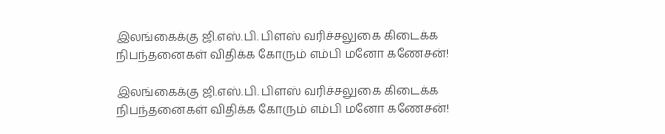இலங்கைக்கு ஜி.எஸ்.பி. பிளஸ் வரிச்சலுகை கிடைக்க நிபந்தனைகள் விதிக்க கோரும் எம்பி மனோ கணேசன்!

இலங்கைக்கு ஜி.எஸ்.பி. பிளஸ் வரிச்சலுகை கிடைக்க நிபந்தனைகள் விதிக்க கோரும் எம்பி மனோ கணேசன்!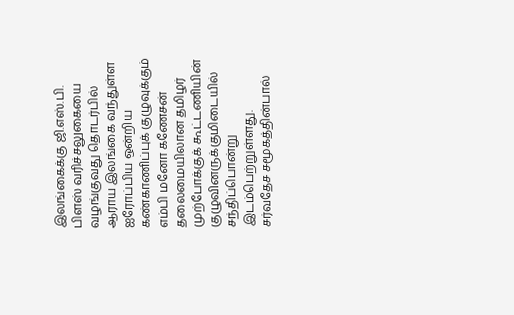இலங்கைக்கு ஜி.எஸ்.பி. பிளஸ் வரிச்சலுகையை வழங்குவது தொடர்பில் ஆராய இலங்கை வந்துள்ள ஐரோப்பிய ஒன்றிய கண்காணிப்புக் குழுவுக்கும் எம்பி மனோ கணேசன் தலைமையிலான தமிழர் முற்போக்குக் கூட்டணியின் குழுவினருக்குமிடையில் சந்திப்பொன்று இடம்பெற்றுள்ளது.
சர்வதேச சமூகத்தின்பால்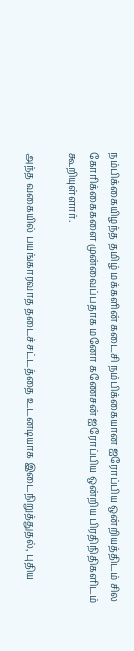நம்பிக்கையிழந்த தமிழ் மக்களின் கடைசி நம்பிக்கையான ஐரோப்பிய ஒன்றியத்திடம் சில கோரிக்கைகளை முன்வைப்பதாக மனோ கணேசன் ஐரோப்பிய ஒன்றிய பிரதிநிதிகளிடம் கூறியுள்ளார்.

அந்த வகையில் பயங்காரவாத தடைச்சட்டத்தை உடனடியாக இடைநிறுத்துதல், புதிய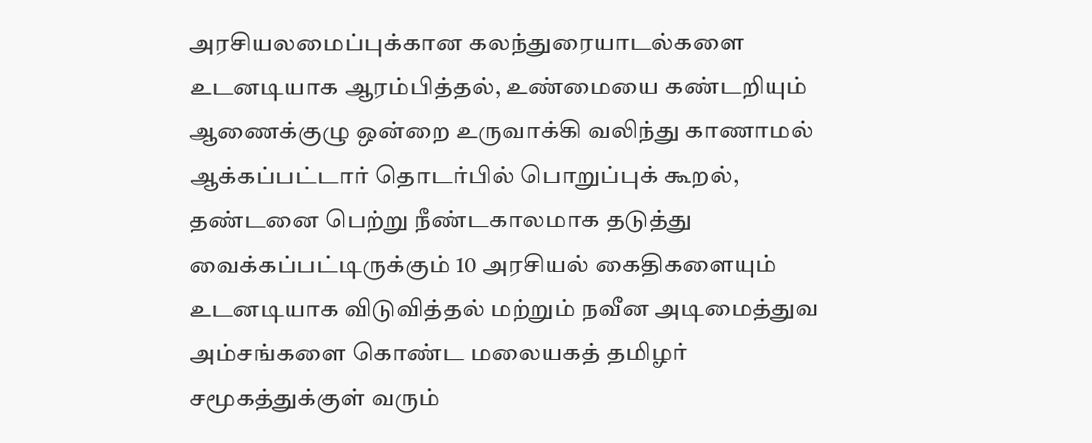அரசியலமைப்புக்கான கலந்துரையாடல்களை உடனடியாக ஆரம்பித்தல், உண்மையை கண்டறியும் ஆணைக்குழு ஒன்றை உருவாக்கி வலிந்து காணாமல் ஆக்கப்பட்டார் தொடர்பில் பொறுப்புக் கூறல், தண்டனை பெற்று நீண்டகாலமாக தடுத்து வைக்கப்பட்டிருக்கும் 10 அரசியல் கைதிகளையும் உடனடியாக விடுவித்தல் மற்றும் நவீன அடிமைத்துவ அம்சங்களை கொண்ட மலையகத் தமிழர் சமூகத்துக்குள் வரும்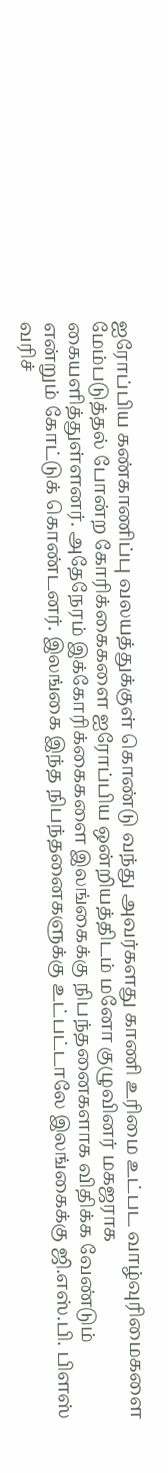ஐரோப்பிய கண்காணிப்பு வலயத்துக்குள் கொண்டு வந்து அவர்களது காணி உரிமை உட்பட வாழ்வுரிமைகளை மேம்படுத்தல் போன்ற கோரிக்கைகளை ஐரோப்பிய ஒன்றியத்திடம் மனோ குழுவினர் மகஜராக கையளித்துள்ளனர். அதேநேரம் இக்கோரிக்கைகளை இலங்கைக்கு நிபந்தனைகளாக விதிக்க வேண்டும் என்றும் கோட்டுக் கொண்டனர். இலங்கை இந்த நிபந்தனைகளுக்கு உட்பட்டாலே இலங்கைக்கு ஜி.எஸ்.பி. பிளஸ் வரிச்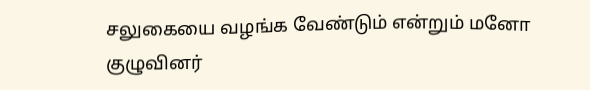சலுகையை வழங்க வேண்டும் என்றும் மனோ குழுவினர்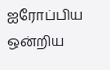ஐரோப்பிய ஒன்றிய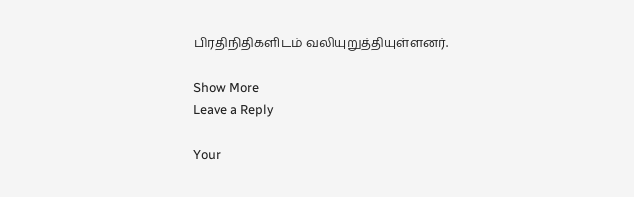பிரதிநிதிகளிடம் வலியுறுத்தியுள்ளனர்.

Show More
Leave a Reply

Your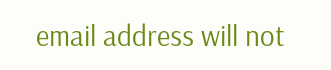email address will not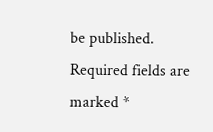be published. Required fields are marked *